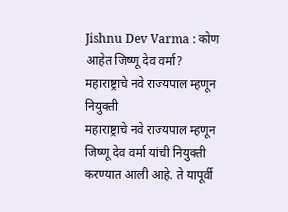Jishnu Dev Varma : कोण आहेत जिष्णू देव वर्मा? महाराष्ट्राचे नवे राज्यपाल म्हणून नियुक्ती
महाराष्ट्राचे नवे राज्यपाल म्हणून जिष्णू देव वर्मा यांची नियुक्ती करण्यात आली आहे. ते यापूर्वी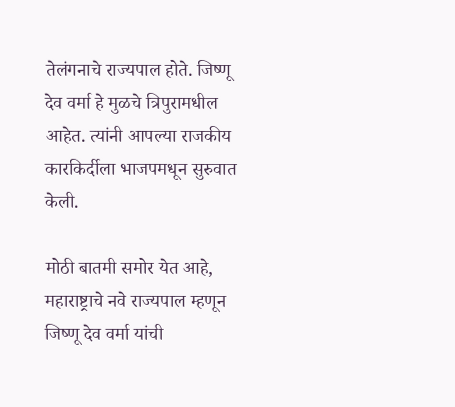तेलंगनाचे राज्यपाल होते. जिष्णू देव वर्मा हे मुळचे त्रिपुरामधील आहेत. त्यांनी आपल्या राजकीय कारकिर्दीला भाजपमधून सुरुवात केली.

मोठी बातमी समोर येत आहे, महाराष्ट्राचे नवे राज्यपाल म्हणून जिष्णू देव वर्मा यांची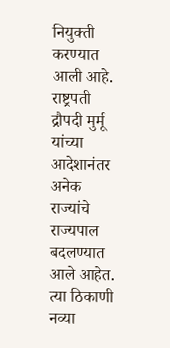नियुक्ती करण्यात आली आहे. राष्ट्रपती द्रौपदी मुर्मू यांच्या आदेशानंतर अनेक राज्यांचे राज्यपाल बदलण्यात आले आहेत. त्या ठिकाणी नव्या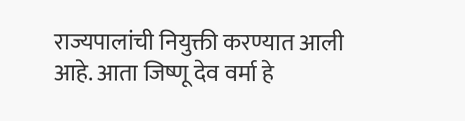राज्यपालांची नियुक्ती करण्यात आली आहे. आता जिष्णू देव वर्मा हे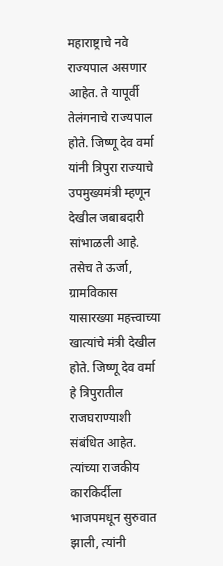महाराष्ट्राचे नवे राज्यपाल असणार आहेत. ते यापूर्वी तेलंगनाचे राज्यपाल होते. जिष्णू देव वर्मा यांनी त्रिपुरा राज्याचे उपमुख्यमंत्री म्हणून देखील जबाबदारी सांभाळली आहे. तसेच ते ऊर्जा, ग्रामविकास यासारख्या महत्त्वाच्या खात्यांचे मंत्री देखील होते. जिष्णू देव वर्मा हे त्रिपुरातील राजघराण्याशी संबंधित आहेत. त्यांच्या राजकीय कारकिर्दीला भाजपमधून सुरुवात झाली, त्यांनी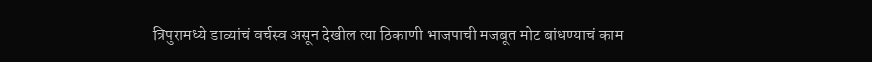त्रिपुरामध्ये डाव्यांचं वर्चस्व असून देखील त्या ठिकाणी भाजपाची मजबूत मोट बांधण्याचं काम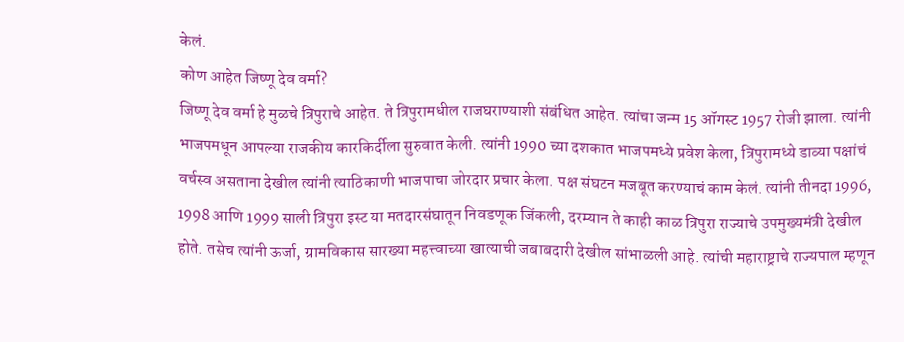केलं.
कोण आहेत जिष्णू देव वर्मा?
जिष्णू देव वर्मा हे मुळचे त्रिपुराचे आहेत. ते त्रिपुरामधील राजघराण्याशी संबंधित आहेत. त्यांचा जन्म 15 ऑगस्ट 1957 रोजी झाला. त्यांनी भाजपमधून आपल्या राजकीय कारकिर्दीला सुरुवात केली. त्यांनी 1990 च्या दशकात भाजपमध्ये प्रवेश केला, त्रिपुरामध्ये डाव्या पक्षांचं वर्चस्व असताना देखील त्यांनी त्याठिकाणी भाजपाचा जोरदार प्रचार केला. पक्ष संघटन मजबूत करण्याचं काम केलं. त्यांनी तीनदा 1996, 1998 आणि 1999 साली त्रिपुरा इस्ट या मतदारसंघातून निवडणूक जिंकली, दरम्यान ते काही काळ त्रिपुरा राज्याचे उपमुख्यमंत्री देखील होते. तसेच त्यांनी ऊर्जा, ग्रामविकास सारख्या महत्त्वाच्या खात्याची जबाबदारी देखील सांभाळली आहे. त्यांची महाराष्ट्राचे राज्यपाल म्हणून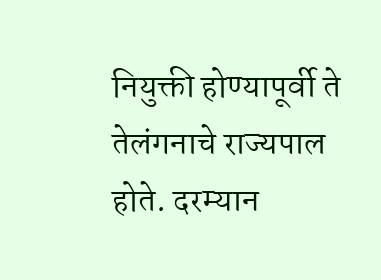नियुक्ती होण्यापूर्वी ते तेलंगनाचे राज्यपाल होते. दरम्यान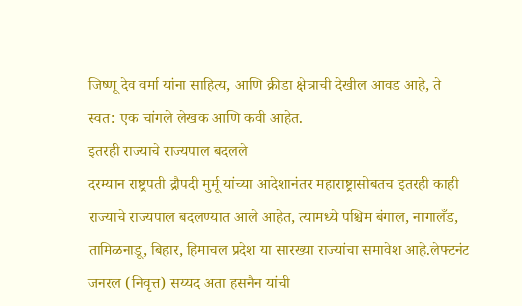जिष्णू देव वर्मा यांना साहित्य, आणि क्रीडा क्षेत्राची देखील आवड आहे, ते स्वत: एक चांगले लेखक आणि कवी आहेत.
इतरही राज्याचे राज्यपाल बदलले
दरम्यान राष्ट्रपती द्रौपदी मुर्मू यांच्या आदेशानंतर महाराष्ट्रासोबतच इतरही काही राज्याचे राज्यपाल बदलण्यात आले आहेत, त्यामध्ये पश्चिम बंगाल, नागालँड, तामिळनाडू, बिहार, हिमाचल प्रदेश या सारख्या राज्यांचा समावेश आहे.लेफ्टनंट जनरल (निवृत्त) सय्यद अता हसनैन यांची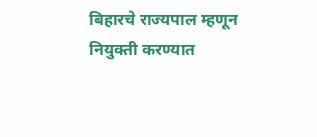बिहारचे राज्यपाल म्हणून नियुक्ती करण्यात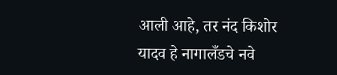आली आहे, तर नंद किशोर यादव हे नागालँडचे नवे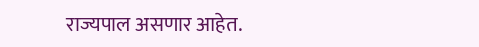राज्यपाल असणार आहेत.